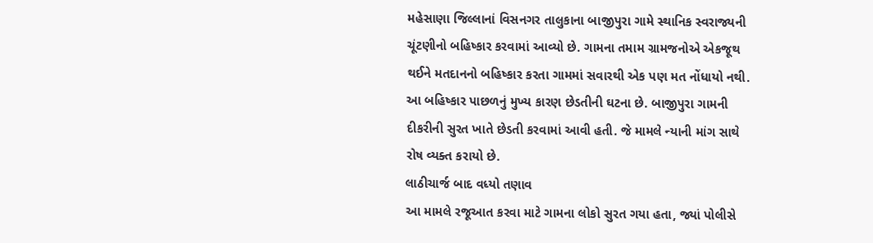મહેસાણા જિલ્લાનાં વિસનગર તાલુકાના બાજીપુરા ગામે સ્થાનિક સ્વરાજ્યની ચૂંટણીનો બહિષ્કાર કરવામાં આવ્યો છે. ગામના તમામ ગ્રામજનોએ એકજૂથ થઈને મતદાનનો બહિષ્કાર કરતા ગામમાં સવારથી એક પણ મત નોંધાયો નથી. આ બહિષ્કાર પાછળનું મુખ્ય કારણ છેડતીની ઘટના છે. બાજીપુરા ગામની દીકરીની સુરત ખાતે છેડતી કરવામાં આવી હતી. જે મામલે ન્યાની માંગ સાથે રોષ વ્યક્ત કરાયો છે.
લાઠીચાર્જ બાદ વધ્યો તણાવ
આ મામલે રજૂઆત કરવા માટે ગામના લોકો સુરત ગયા હતા, જ્યાં પોલીસે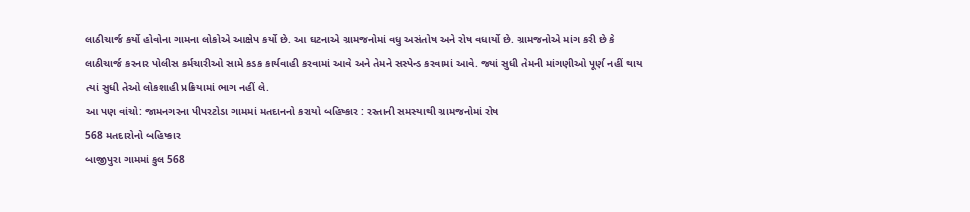લાઠીચાર્જ કર્યો હોવોના ગામના લોકોએ આક્ષેપ કર્યો છે. આ ઘટનાએ ગ્રામજનોમાં વધુ અસંતોષ અને રોષ વધાર્યો છે. ગ્રામજનોએ માંગ કરી છે કે લાઠીચાર્જ કરનાર પોલીસ કર્મચારીઓ સામે કડક કાર્યવાહી કરવામાં આવે અને તેમને સસ્પેન્ડ કરવામાં આવે. જ્યાં સુધી તેમની માંગણીઓ પૂર્ણ નહીં થાય ત્યાં સુધી તેઓ લોકશાહી પ્રક્રિયામાં ભાગ નહીં લે.
આ પણ વાંચો: જામનગરના પીપરટોડા ગામમાં મતદાનનો કરાયો બહિષ્કાર : રસ્તાની સમસ્યાથી ગ્રામજનોમાં રોષ
568 મતદારોનો બહિષ્કાર
બાજીપુરા ગામમાં કુલ 568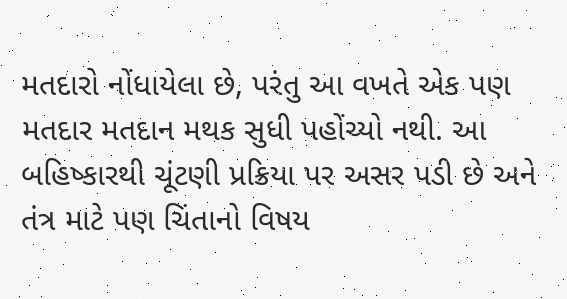મતદારો નોંધાયેલા છે, પરંતુ આ વખતે એક પણ મતદાર મતદાન મથક સુધી પહોંચ્યો નથી. આ બહિષ્કારથી ચૂંટણી પ્રક્રિયા પર અસર પડી છે અને તંત્ર માટે પણ ચિંતાનો વિષય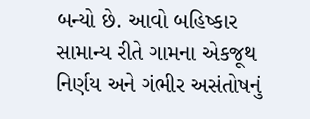બન્યો છે. આવો બહિષ્કાર સામાન્ય રીતે ગામના એકજૂથ નિર્ણય અને ગંભીર અસંતોષનું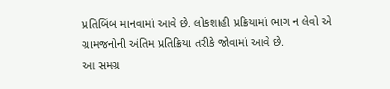પ્રતિબિંબ માનવામાં આવે છે. લોકશાહી પ્રક્રિયામાં ભાગ ન લેવો એ ગ્રામજનોની અંતિમ પ્રતિક્રિયા તરીકે જોવામાં આવે છે.
આ સમગ્ર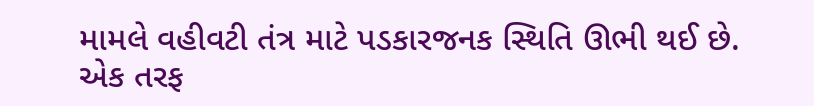મામલે વહીવટી તંત્ર માટે પડકારજનક સ્થિતિ ઊભી થઈ છે. એક તરફ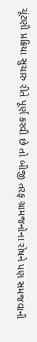ચૂંટણી પ્રક્રિયા સુચારુ રીતે પૂર્ણ કરવી છે તો બીજી તરફ ગ્રામજનોના રોષને પણ સમજવાની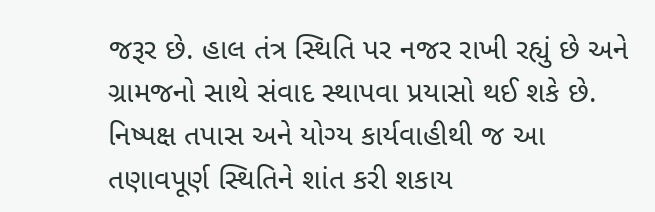જરૂર છે. હાલ તંત્ર સ્થિતિ પર નજર રાખી રહ્યું છે અને ગ્રામજનો સાથે સંવાદ સ્થાપવા પ્રયાસો થઈ શકે છે. નિષ્પક્ષ તપાસ અને યોગ્ય કાર્યવાહીથી જ આ તણાવપૂર્ણ સ્થિતિને શાંત કરી શકાય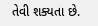તેવી શક્યતા છે.